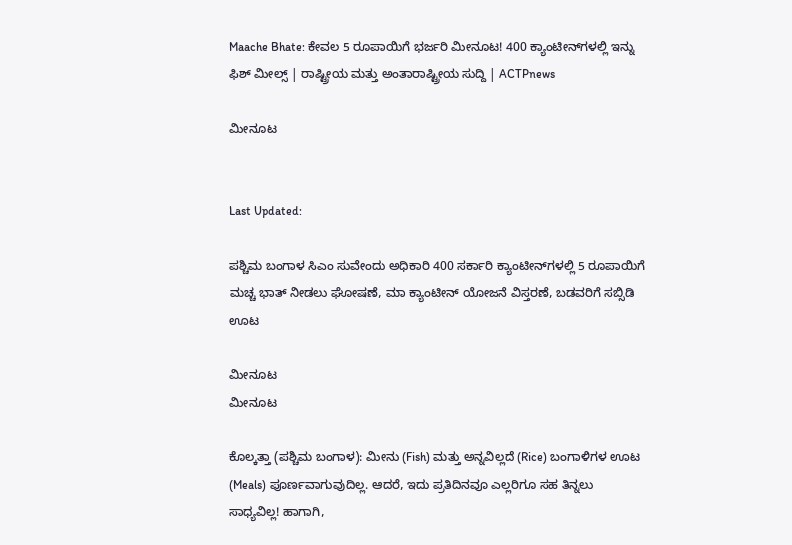Maache Bhate: ಕೇವಲ 5 ರೂಪಾಯಿಗೆ ಭರ್ಜರಿ ಮೀನೂಟ! 400 ಕ್ಯಾಂಟೀನ್‌ಗಳಲ್ಲಿ ಇನ್ನು ಫಿಶ್ ಮೀಲ್ಸ್ | ರಾಷ್ಟ್ರೀಯ ಮತ್ತು ಅಂತಾರಾಷ್ಟ್ರೀಯ ಸುದ್ದಿ | ACTPnews

ಮೀನೂಟ


Last Updated:

ಪಶ್ಚಿಮ ಬಂಗಾಳ ಸಿಎಂ ಸುವೇಂದು ಅಧಿಕಾರಿ 400 ಸರ್ಕಾರಿ ಕ್ಯಾಂಟೀನ್‌ಗಳಲ್ಲಿ 5 ರೂಪಾಯಿಗೆ ಮಚ್ಚ ಭಾತ್ ನೀಡಲು ಘೋಷಣೆ, ಮಾ ಕ್ಯಾಂಟೀನ್ ಯೋಜನೆ ವಿಸ್ತರಣೆ, ಬಡವರಿಗೆ ಸಬ್ಸಿಡಿ ಊಟ

ಮೀನೂಟ
ಮೀನೂಟ

ಕೊಲ್ಕತ್ತಾ (ಪಶ್ಚಿಮ ಬಂಗಾಳ): ಮೀನು (Fish) ಮತ್ತು ಅನ್ನವಿಲ್ಲದೆ (Rice) ಬಂಗಾಳಿಗಳ ಊಟ  (Meals) ಪೂರ್ಣವಾಗುವುದಿಲ್ಲ. ಆದರೆ, ಇದು ಪ್ರತಿದಿನವೂ ಎಲ್ಲರಿಗೂ ಸಹ ತಿನ್ನಲು ಸಾಧ್ಯವಿಲ್ಲ! ಹಾಗಾಗಿ,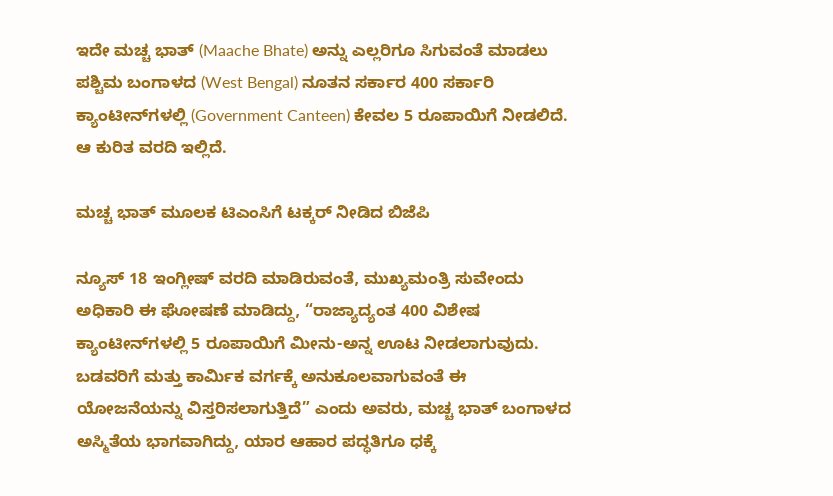ಇದೇ ಮಚ್ಚ ಭಾತ್ (Maache Bhate) ಅನ್ನು ಎಲ್ಲರಿಗೂ ಸಿಗುವಂತೆ ಮಾಡಲು ಪಶ್ಚಿಮ ಬಂಗಾಳದ (West Bengal) ನೂತನ ಸರ್ಕಾರ 400 ಸರ್ಕಾರಿ ಕ್ಯಾಂಟೀನ್‌ಗಳಲ್ಲಿ (Government Canteen) ಕೇವಲ 5 ರೂಪಾಯಿಗೆ ನೀಡಲಿದೆ. ಆ ಕುರಿತ ವರದಿ ಇಲ್ಲಿದೆ.

ಮಚ್ಚ ಭಾತ್ ಮೂಲಕ ಟಿಎಂಸಿಗೆ ಟಕ್ಕರ್ ನೀಡಿದ ಬಿಜೆಪಿ

ನ್ಯೂಸ್ 18 ಇಂಗ್ಲೀಷ್ ವರದಿ ಮಾಡಿರುವಂತೆ, ಮುಖ್ಯಮಂತ್ರಿ ಸುವೇಂದು ಅಧಿಕಾರಿ ಈ ಘೋಷಣೆ ಮಾಡಿದ್ದು, “ರಾಜ್ಯಾದ್ಯಂತ 400 ವಿಶೇಷ ಕ್ಯಾಂಟೀನ್‌ಗಳಲ್ಲಿ 5 ರೂಪಾಯಿಗೆ ಮೀನು-ಅನ್ನ ಊಟ ನೀಡಲಾಗುವುದು. ಬಡವರಿಗೆ ಮತ್ತು ಕಾರ್ಮಿಕ ವರ್ಗಕ್ಕೆ ಅನುಕೂಲವಾಗುವಂತೆ ಈ ಯೋಜನೆಯನ್ನು ವಿಸ್ತರಿಸಲಾಗುತ್ತಿದೆ” ಎಂದು ಅವರು, ಮಚ್ಚ ಭಾತ್ ಬಂಗಾಳದ ಅಸ್ಮಿತೆಯ ಭಾಗವಾಗಿದ್ದು, ಯಾರ ಆಹಾರ ಪದ್ಧತಿಗೂ ಧಕ್ಕೆ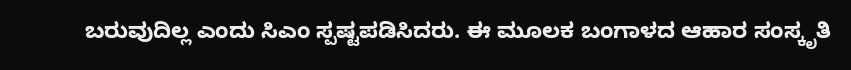ಬರುವುದಿಲ್ಲ ಎಂದು ಸಿಎಂ ಸ್ಪಷ್ಟಪಡಿಸಿದರು. ಈ ಮೂಲಕ ಬಂಗಾಳದ ಆಹಾರ ಸಂಸ್ಕೃತಿ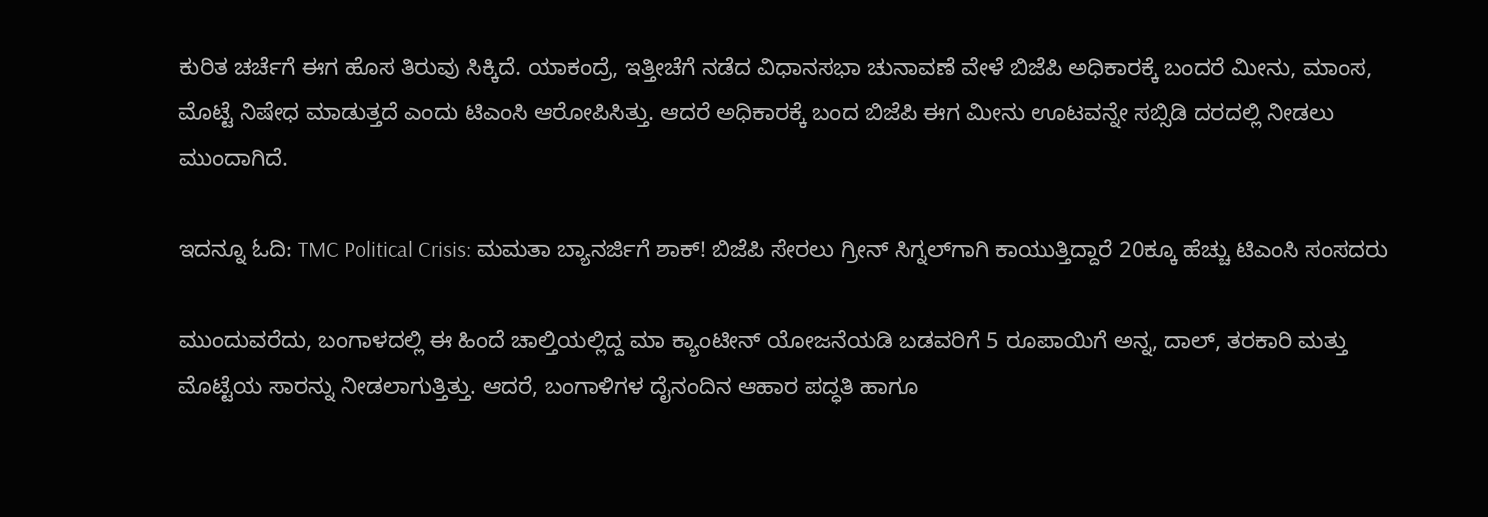ಕುರಿತ ಚರ್ಚೆಗೆ ಈಗ ಹೊಸ ತಿರುವು ಸಿಕ್ಕಿದೆ. ಯಾಕಂದ್ರೆ, ಇತ್ತೀಚೆಗೆ ನಡೆದ ವಿಧಾನಸಭಾ ಚುನಾವಣೆ ವೇಳೆ ಬಿಜೆಪಿ ಅಧಿಕಾರಕ್ಕೆ ಬಂದರೆ ಮೀನು, ಮಾಂಸ, ಮೊಟ್ಟೆ ನಿಷೇಧ ಮಾಡುತ್ತದೆ ಎಂದು ಟಿಎಂಸಿ ಆರೋಪಿಸಿತ್ತು. ಆದರೆ ಅಧಿಕಾರಕ್ಕೆ ಬಂದ ಬಿಜೆಪಿ ಈಗ ಮೀನು ಊಟವನ್ನೇ ಸಬ್ಸಿಡಿ ದರದಲ್ಲಿ ನೀಡಲು ಮುಂದಾಗಿದೆ.

ಇದನ್ನೂ ಓದಿ: TMC Political Crisis: ಮಮತಾ ಬ್ಯಾನರ್ಜಿಗೆ ಶಾಕ್! ಬಿಜೆಪಿ ಸೇರಲು ಗ್ರೀನ್‌ ಸಿಗ್ನಲ್‌ಗಾಗಿ ಕಾಯುತ್ತಿದ್ದಾರೆ 20ಕ್ಕೂ ಹೆಚ್ಚು ಟಿಎಂಸಿ ಸಂಸದರು

ಮುಂದುವರೆದು, ಬಂಗಾಳದಲ್ಲಿ ಈ ಹಿಂದೆ ಚಾಲ್ತಿಯಲ್ಲಿದ್ದ ಮಾ ಕ್ಯಾಂಟೀನ್ ಯೋಜನೆಯಡಿ ಬಡವರಿಗೆ 5 ರೂಪಾಯಿಗೆ ಅನ್ನ, ದಾಲ್, ತರಕಾರಿ ಮತ್ತು ಮೊಟ್ಟೆಯ ಸಾರನ್ನು ನೀಡಲಾಗುತ್ತಿತ್ತು. ಆದರೆ, ಬಂಗಾಳಿಗಳ ದೈನಂದಿನ ಆಹಾರ ಪದ್ಧತಿ ಹಾಗೂ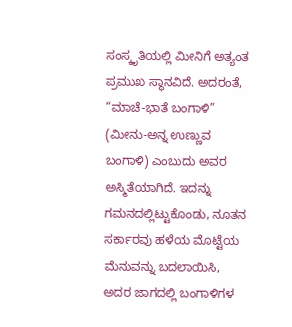ಸಂಸ್ಕೃತಿಯಲ್ಲಿ ಮೀನಿಗೆ ಅತ್ಯಂತ ಪ್ರಮುಖ ಸ್ಥಾನವಿದೆ. ಅದರಂತೆ, “ಮಾಚೆ-ಭಾತೆ ಬಂಗಾಳಿ” (ಮೀನು-ಅನ್ನ ಉಣ್ಣುವ ಬಂಗಾಳಿ) ಎಂಬುದು ಅವರ ಅಸ್ಮಿತೆಯಾಗಿದೆ. ಇದನ್ನು ಗಮನದಲ್ಲಿಟ್ಟುಕೊಂಡು, ನೂತನ ಸರ್ಕಾರವು ಹಳೆಯ ಮೊಟ್ಟೆಯ ಮೆನುವನ್ನು ಬದಲಾಯಿಸಿ, ಅದರ ಜಾಗದಲ್ಲಿ ಬಂಗಾಳಿಗಳ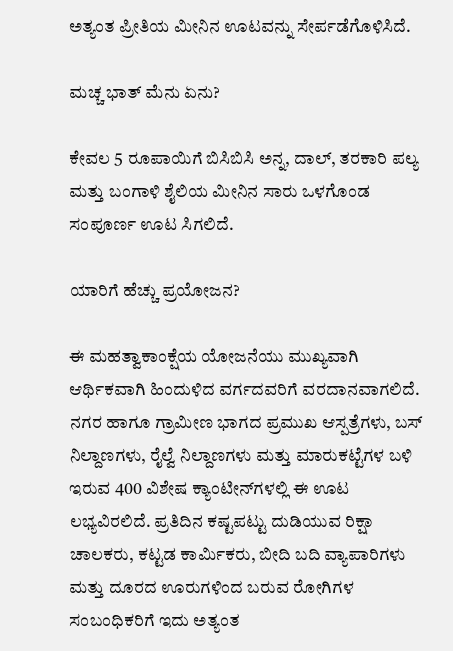ಅತ್ಯಂತ ಪ್ರೀತಿಯ ಮೀನಿನ ಊಟವನ್ನು ಸೇರ್ಪಡೆಗೊಳಿಸಿದೆ.

ಮಚ್ಚ ಭಾತ್ ಮೆನು ಏನು?

ಕೇವಲ 5 ರೂಪಾಯಿಗೆ ಬಿಸಿಬಿಸಿ ಅನ್ನ, ದಾಲ್, ತರಕಾರಿ ಪಲ್ಯ ಮತ್ತು ಬಂಗಾಳಿ ಶೈಲಿಯ ಮೀನಿನ ಸಾರು ಒಳಗೊಂಡ ಸಂಪೂರ್ಣ ಊಟ ಸಿಗಲಿದೆ.

ಯಾರಿಗೆ ಹೆಚ್ಚು ಪ್ರಯೋಜನ?

ಈ ಮಹತ್ವಾಕಾಂಕ್ಷೆಯ ಯೋಜನೆಯು ಮುಖ್ಯವಾಗಿ ಆರ್ಥಿಕವಾಗಿ ಹಿಂದುಳಿದ ವರ್ಗದವರಿಗೆ ವರದಾನವಾಗಲಿದೆ. ನಗರ ಹಾಗೂ ಗ್ರಾಮೀಣ ಭಾಗದ ಪ್ರಮುಖ ಆಸ್ಪತ್ರೆಗಳು, ಬಸ್ ನಿಲ್ದಾಣಗಳು, ರೈಲ್ವೆ ನಿಲ್ದಾಣಗಳು ಮತ್ತು ಮಾರುಕಟ್ಟೆಗಳ ಬಳಿ ಇರುವ 400 ವಿಶೇಷ ಕ್ಯಾಂಟೀನ್‌ಗಳಲ್ಲಿ ಈ ಊಟ ಲಭ್ಯವಿರಲಿದೆ. ಪ್ರತಿದಿನ ಕಷ್ಟಪಟ್ಟು ದುಡಿಯುವ ರಿಕ್ಷಾ ಚಾಲಕರು, ಕಟ್ಟಡ ಕಾರ್ಮಿಕರು, ಬೀದಿ ಬದಿ ವ್ಯಾಪಾರಿಗಳು ಮತ್ತು ದೂರದ ಊರುಗಳಿಂದ ಬರುವ ರೋಗಿಗಳ ಸಂಬಂಧಿಕರಿಗೆ ಇದು ಅತ್ಯಂತ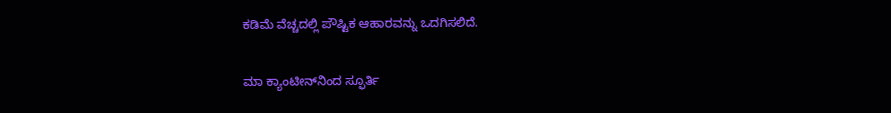ಕಡಿಮೆ ವೆಚ್ಚದಲ್ಲಿ ಪೌಷ್ಟಿಕ ಆಹಾರವನ್ನು ಒದಗಿಸಲಿದೆ.

ಮಾ ಕ್ಯಾಂಟೀನ್‌ನಿಂದ ಸ್ಫೂರ್ತಿ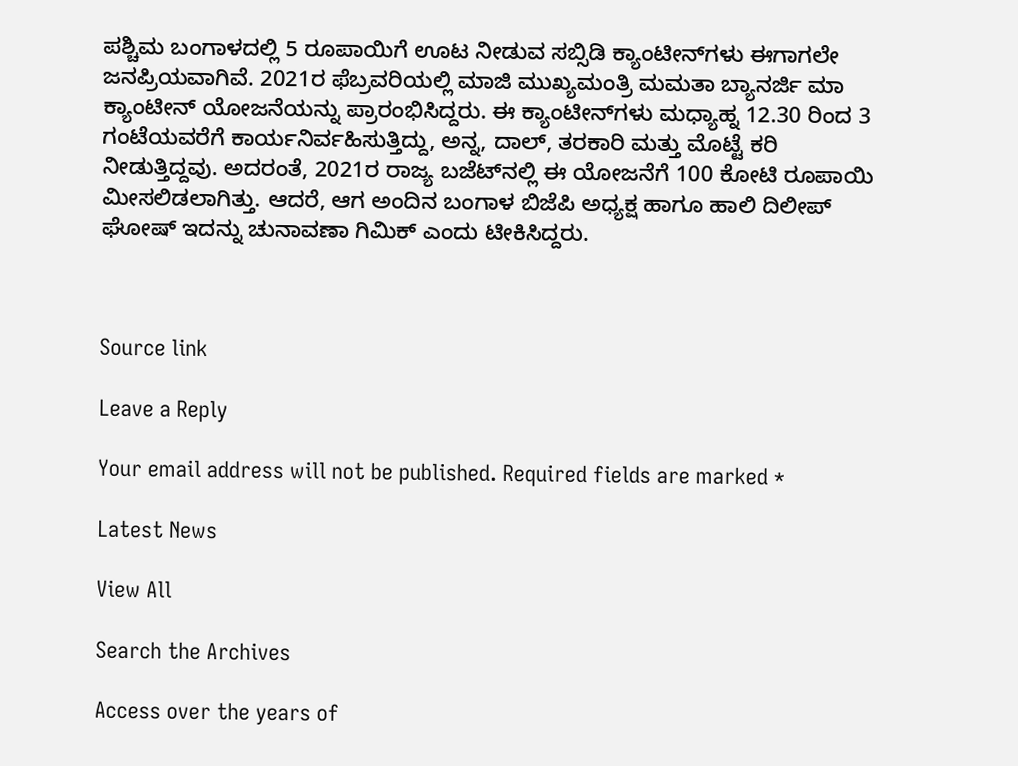ಪಶ್ಚಿಮ ಬಂಗಾಳದಲ್ಲಿ 5 ರೂಪಾಯಿಗೆ ಊಟ ನೀಡುವ ಸಬ್ಸಿಡಿ ಕ್ಯಾಂಟೀನ್‌ಗಳು ಈಗಾಗಲೇ ಜನಪ್ರಿಯವಾಗಿವೆ. 2021ರ ಫೆಬ್ರವರಿಯಲ್ಲಿ ಮಾಜಿ ಮುಖ್ಯಮಂತ್ರಿ ಮಮತಾ ಬ್ಯಾನರ್ಜಿ ಮಾ ಕ್ಯಾಂಟೀನ್ ಯೋಜನೆಯನ್ನು ಪ್ರಾರಂಭಿಸಿದ್ದರು. ಈ ಕ್ಯಾಂಟೀನ್‌ಗಳು ಮಧ್ಯಾಹ್ನ 12.30 ರಿಂದ 3 ಗಂಟೆಯವರೆಗೆ ಕಾರ್ಯನಿರ್ವಹಿಸುತ್ತಿದ್ದು, ಅನ್ನ, ದಾಲ್, ತರಕಾರಿ ಮತ್ತು ಮೊಟ್ಟೆ ಕರಿ ನೀಡುತ್ತಿದ್ದವು. ಅದರಂತೆ, 2021ರ ರಾಜ್ಯ ಬಜೆಟ್‌ನಲ್ಲಿ ಈ ಯೋಜನೆಗೆ 100 ಕೋಟಿ ರೂಪಾಯಿ ಮೀಸಲಿಡಲಾಗಿತ್ತು. ಆದರೆ, ಆಗ ಅಂದಿನ ಬಂಗಾಳ ಬಿಜೆಪಿ ಅಧ್ಯಕ್ಷ ಹಾಗೂ ಹಾಲಿ ದಿಲೀಪ್ ಘೋಷ್ ಇದನ್ನು ಚುನಾವಣಾ ಗಿಮಿಕ್ ಎಂದು ಟೀಕಿಸಿದ್ದರು.



Source link

Leave a Reply

Your email address will not be published. Required fields are marked *

Latest News

View All

Search the Archives

Access over the years of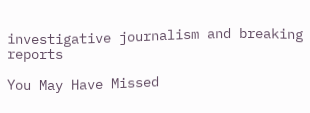investigative journalism and breaking reports

You May Have Missed